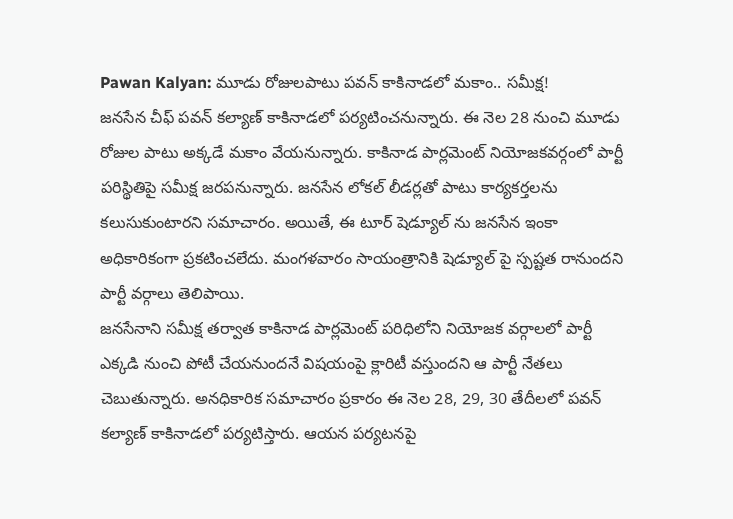Pawan Kalyan: మూడు రోజులపాటు పవన్ కాకినాడలో మకాం.. సమీక్ష!
జనసేన చీఫ్ పవన్ కల్యాణ్ కాకినాడలో పర్యటించనున్నారు. ఈ నెల 28 నుంచి మూడు రోజుల పాటు అక్కడే మకాం వేయనున్నారు. కాకినాడ పార్లమెంట్ నియోజకవర్గంలో పార్టీ పరిస్థితిపై సమీక్ష జరపనున్నారు. జనసేన లోకల్ లీడర్లతో పాటు కార్యకర్తలను కలుసుకుంటారని సమాచారం. అయితే, ఈ టూర్ షెడ్యూల్ ను జనసేన ఇంకా అధికారికంగా ప్రకటించలేదు. మంగళవారం సాయంత్రానికి షెడ్యూల్ పై స్పష్టత రానుందని పార్టీ వర్గాలు తెలిపాయి.
జనసేనాని సమీక్ష తర్వాత కాకినాడ పార్లమెంట్ పరిధిలోని నియోజక వర్గాలలో పార్టీ ఎక్కడి నుంచి పోటీ చేయనుందనే విషయంపై క్లారిటీ వస్తుందని ఆ పార్టీ నేతలు చెబుతున్నారు. అనధికారిక సమాచారం ప్రకారం ఈ నెల 28, 29, 30 తేదీలలో పవన్ కల్యాణ్ కాకినాడలో పర్యటిస్తారు. ఆయన పర్యటనపై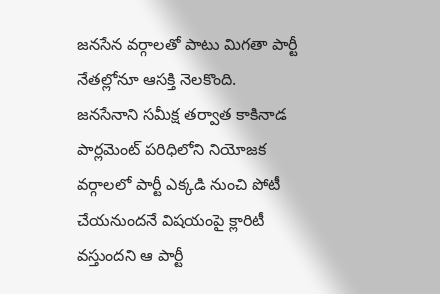జనసేన వర్గాలతో పాటు మిగతా పార్టీ నేతల్లోనూ ఆసక్తి నెలకొంది.
జనసేనాని సమీక్ష తర్వాత కాకినాడ పార్లమెంట్ పరిధిలోని నియోజక వర్గాలలో పార్టీ ఎక్కడి నుంచి పోటీ చేయనుందనే విషయంపై క్లారిటీ వస్తుందని ఆ పార్టీ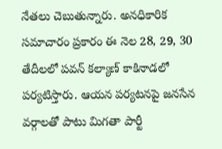నేతలు చెబుతున్నారు. అనధికారిక సమాచారం ప్రకారం ఈ నెల 28, 29, 30 తేదీలలో పవన్ కల్యాణ్ కాకినాడలో పర్యటిస్తారు. ఆయన పర్యటనపై జనసేన వర్గాలతో పాటు మిగతా పార్టీ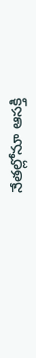నేతల్లోనూ ఆసక్తి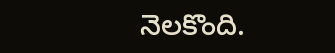నెలకొంది.